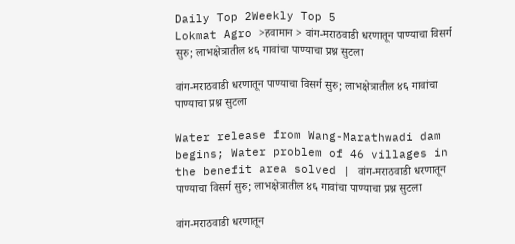Daily Top 2Weekly Top 5
Lokmat Agro >हवामान > वांग-मराठवाडी धरणातून पाण्याचा विसर्ग सुरु; लाभक्षेत्रातील ४६ गावांचा पाण्याचा प्रश्न सुटला

वांग-मराठवाडी धरणातून पाण्याचा विसर्ग सुरु; लाभक्षेत्रातील ४६ गावांचा पाण्याचा प्रश्न सुटला

Water release from Wang-Marathwadi dam begins; Water problem of 46 villages in the benefit area solved | वांग-मराठवाडी धरणातून पाण्याचा विसर्ग सुरु; लाभक्षेत्रातील ४६ गावांचा पाण्याचा प्रश्न सुटला

वांग-मराठवाडी धरणातून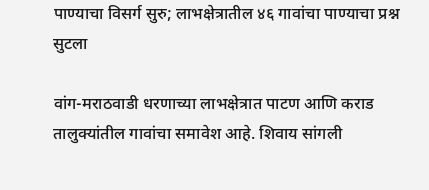पाण्याचा विसर्ग सुरु; लाभक्षेत्रातील ४६ गावांचा पाण्याचा प्रश्न सुटला

वांग-मराठवाडी धरणाच्या लाभक्षेत्रात पाटण आणि कराड तालुक्यांतील गावांचा समावेश आहे. शिवाय सांगली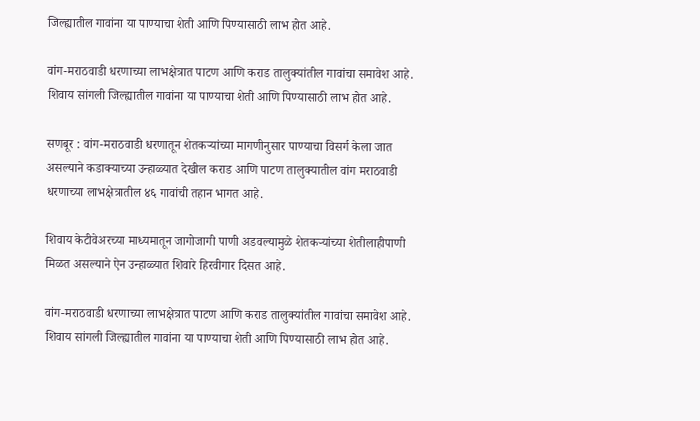जिल्ह्यातील गावांना या पाण्याचा शेती आणि पिण्यासाठी लाभ होत आहे.

वांग-मराठवाडी धरणाच्या लाभक्षेत्रात पाटण आणि कराड तालुक्यांतील गावांचा समावेश आहे. शिवाय सांगली जिल्ह्यातील गावांना या पाण्याचा शेती आणि पिण्यासाठी लाभ होत आहे.

सणबूर : वांग-मराठवाडी धरणातून शेतकऱ्यांच्या मागणीनुसार पाण्याचा विसर्ग केला जात असल्याने कडाक्याच्या उन्हाळ्यात देखील कराड आणि पाटण तालुक्यातील वांग मराठवाडी धरणाच्या लाभक्षेत्रातील ४६ गावांची तहान भागत आहे.

शिवाय केटीवेअरच्या माध्यमातून जागोजागी पाणी अडवल्यामुळे शेतकऱ्यांच्या शेतीलाहीपाणी मिळत असल्याने ऐन उन्हाळ्यात शिवारे हिरवीगार दिसत आहे.

वांग-मराठवाडी धरणाच्या लाभक्षेत्रात पाटण आणि कराड तालुक्यांतील गावांचा समावेश आहे. शिवाय सांगली जिल्ह्यातील गावांना या पाण्याचा शेती आणि पिण्यासाठी लाभ होत आहे.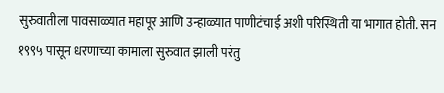सुरुवातीला पावसाळ्यात महापूर आणि उन्हाळ्यात पाणीटंचाई अशी परिस्थिती या भागात होती. सन १९९५ पासून धरणाच्या कामाला सुरुवात झाली परंतु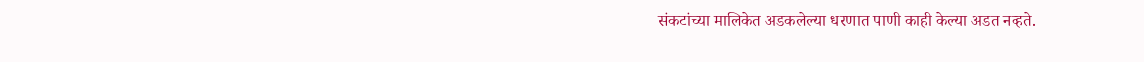संकटांच्या मालिकेत अडकलेल्या धरणात पाणी काही केल्या अडत नव्हते.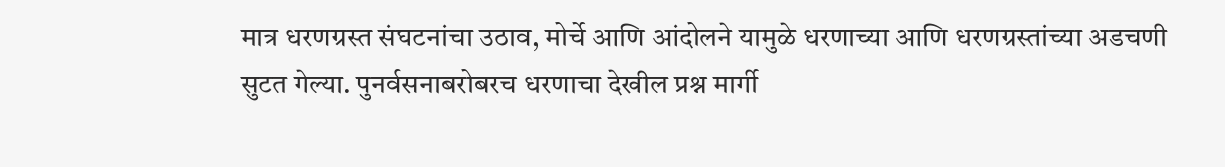मात्र धरणग्रस्त संघटनांचा उठाव, मोर्चे आणि आंदोलने यामुळे धरणाच्या आणि धरणग्रस्तांच्या अडचणी सुटत गेल्या. पुनर्वसनाबरोबरच धरणाचा देखील प्रश्न मार्गी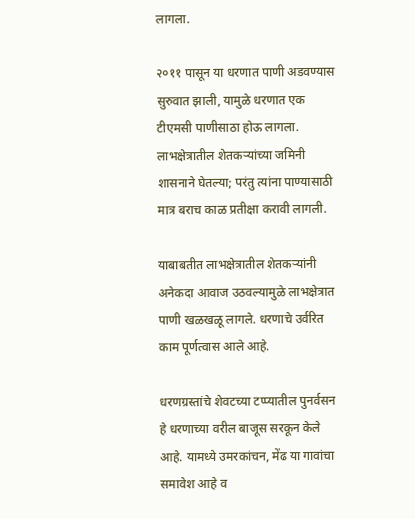लागला.

२०११ पासून या धरणात पाणी अडवण्यास सुरुवात झाली, यामुळे धरणात एक टीएमसी पाणीसाठा होऊ लागला. लाभक्षेत्रातील शेतकऱ्यांच्या जमिनी शासनाने घेतल्या; परंतु त्यांना पाण्यासाठी मात्र बराच काळ प्रतीक्षा करावी लागली.

याबाबतीत लाभक्षेत्रातील शेतकऱ्यांनी अनेकदा आवाज उठवल्यामुळे लाभक्षेत्रात पाणी खळखळू लागले. धरणाचे उर्वरित काम पूर्णत्वास आले आहे.

धरणग्रस्तांचे शेवटच्या टप्प्यातील पुनर्वसन हे धरणाच्या वरील बाजूस सरकून केले आहे. यामध्ये उमरकांचन, मेंढ या गावांचा समावेश आहे व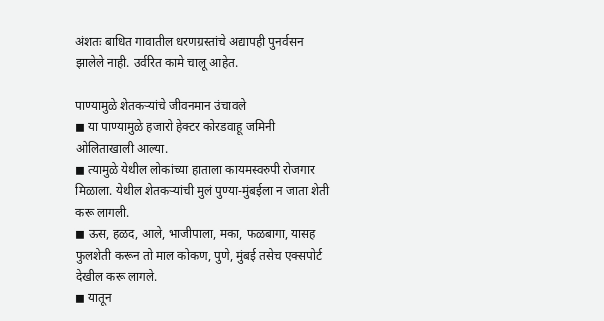अंशतः बाधित गावातील धरणग्रस्तांचे अद्यापही पुनर्वसन झालेले नाही. उर्वरित कामे चालू आहेत.

पाण्यामुळे शेतकऱ्यांचे जीवनमान उंचावले
◼ या पाण्यामुळे हजारो हेक्टर कोरडवाहू जमिनी ओलिताखाली आल्या.
◼ त्यामुळे येथील लोकांच्या हाताला कायमस्वरुपी रोजगार मिळाला. येथील शेतकऱ्यांची मुलं पुण्या-मुंबईला न जाता शेती करू लागली.
◼ ऊस, हळद, आले, भाजीपाला, मका, फळबागा, यासह फुलशेती करून तो माल कोकण, पुणे, मुंबई तसेच एक्सपोर्ट देखील करू लागले.
◼ यातून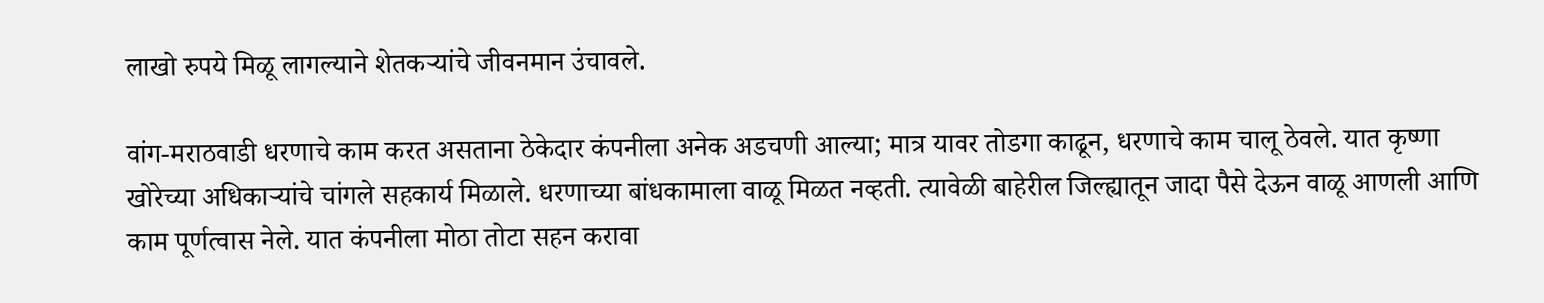लाखो रुपये मिळू लागल्याने शेतकऱ्यांचे जीवनमान उंचावले.

वांग-मराठवाडी धरणाचे काम करत असताना ठेकेदार कंपनीला अनेक अडचणी आल्या; मात्र यावर तोडगा काढून, धरणाचे काम चालू ठेवले. यात कृष्णा खोरेच्या अधिकाऱ्यांचे चांगले सहकार्य मिळाले. धरणाच्या बांधकामाला वाळू मिळत नव्हती. त्यावेळी बाहेरील जिल्ह्यातून जादा पैसे देऊन वाळू आणली आणि काम पूर्णत्वास नेले. यात कंपनीला मोठा तोटा सहन करावा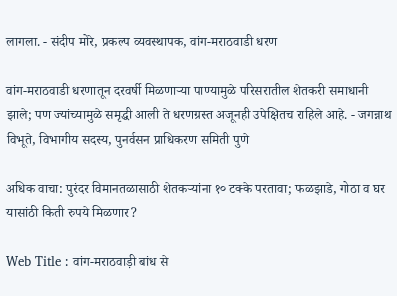लागला. - संदीप मोरे, प्रकल्प व्यवस्थापक, वांग-मराठवाडी धरण

वांग-मराठवाडी धरणातून दरवर्षी मिळणाऱ्या पाण्यामुळे परिसरातील शेतकरी समाधानी झाले; पण ज्यांच्यामुळे समृद्धी आली ते धरणग्रस्त अजूनही उपेक्षितच राहिले आहे. - जगन्नाथ विभूते, विभागीय सदस्य, पुनर्वसन प्राधिकरण समिती पुणे

अधिक वाचा: पुरंदर विमानतळासाठी शेतकऱ्यांना १० टक्के परतावा; फळझाडे, गोठा व घर यासांठी किती रुपये मिळणार?

Web Title : वांग-मराठवाड़ी बांध से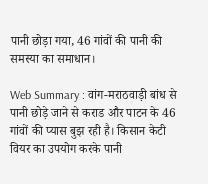पानी छोड़ा गया, 46 गांवों की पानी की समस्या का समाधान।

Web Summary : वांग-मराठवाड़ी बांध से पानी छोड़े जाने से कराड और पाटन के 46 गांवों की प्यास बुझ रही है। किसान केटी वियर का उपयोग करके पानी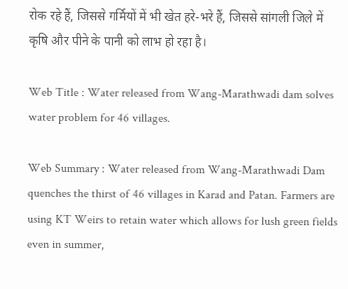रोक रहे हैं, जिससे गर्मियों में भी खेत हरे-भरे हैं, जिससे सांगली जिले में कृषि और पीने के पानी को लाभ हो रहा है।

Web Title : Water released from Wang-Marathwadi dam solves water problem for 46 villages.

Web Summary : Water released from Wang-Marathwadi Dam quenches the thirst of 46 villages in Karad and Patan. Farmers are using KT Weirs to retain water which allows for lush green fields even in summer,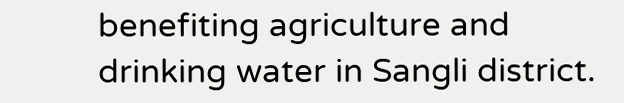benefiting agriculture and drinking water in Sangli district.